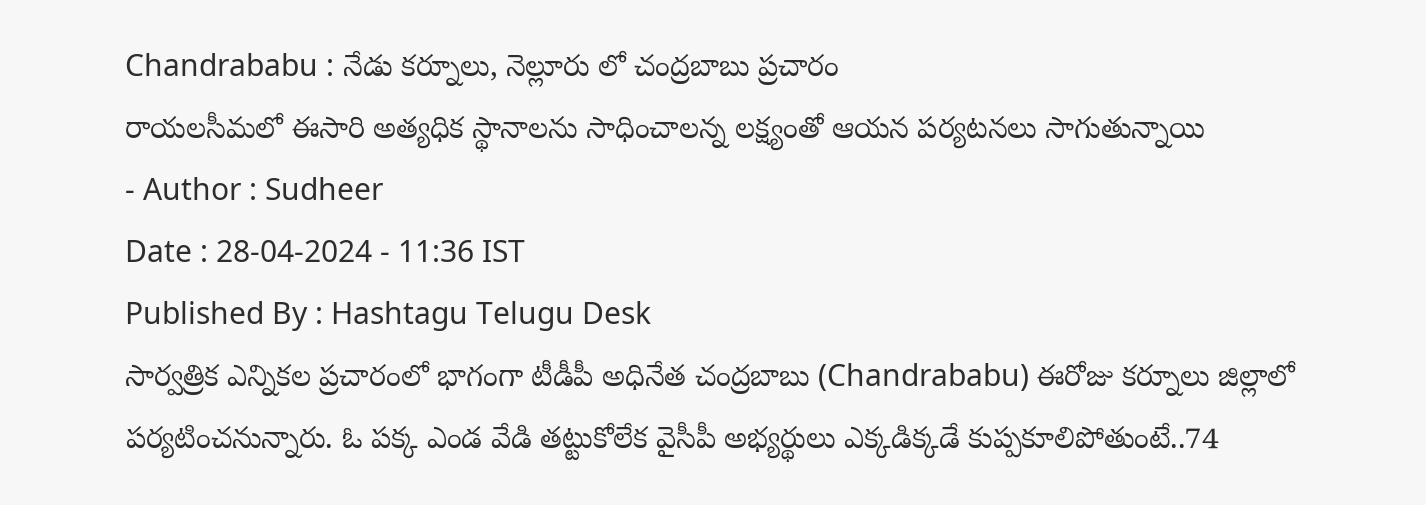Chandrababu : నేడు కర్నూలు, నెల్లూరు లో చంద్రబాబు ప్రచారం
రాయలసీమలో ఈసారి అత్యధిక స్థానాలను సాధించాలన్న లక్ష్యంతో ఆయన పర్యటనలు సాగుతున్నాయి
- Author : Sudheer
Date : 28-04-2024 - 11:36 IST
Published By : Hashtagu Telugu Desk
సార్వత్రిక ఎన్నికల ప్రచారంలో భాగంగా టీడీపీ అధినేత చంద్రబాబు (Chandrababu) ఈరోజు కర్నూలు జిల్లాలో పర్యటించనున్నారు. ఓ పక్క ఎండ వేడి తట్టుకోలేక వైసీపీ అభ్యర్థులు ఎక్కడిక్కడే కుప్పకూలిపోతుంటే..74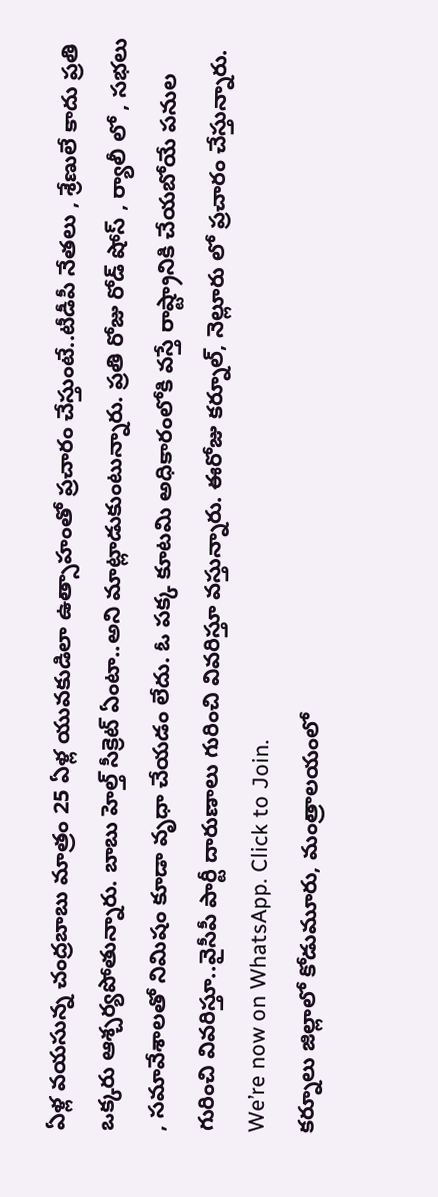ఏళ్ల వయసున్న చంద్రబాబు మాత్రం 25 ఏళ్ల యువకుడిలా ఉత్సాహంతో ప్రచారం చేస్తుంటే..టీడీపీ నేతలు , శ్రేణులే కాదు ప్రతి ఒక్కరు ఆశ్చర్యపోతున్నారు. బాబు హెల్త్ సీక్రెట్ ఏంటా..అని మాట్లాడుకుంటున్నారు. ప్రతి రోజు రోడ్ షోస్ , ర్యాలీ లో , సభలు , సమావేశాలతో నిమిషం కూడా వృధా చేయడం లేదు. ఓ పక్క కూటమి అధికారంలోకి వస్తే రాష్ట్రానికి చేయబోయే పనుల గురించి వివరిస్తూ..వైసీపీ పార్టీ దారుణాలు గురించి వివరిస్తూ వస్తున్నారు. ఈరోజు కర్నూల్, నెల్లూరు లో ప్రచారం చేస్తున్నారు.
We’re now on WhatsApp. Click to Join.
కర్నూలు జిల్లాలో కోడుమూరు, మంత్రాలయంలో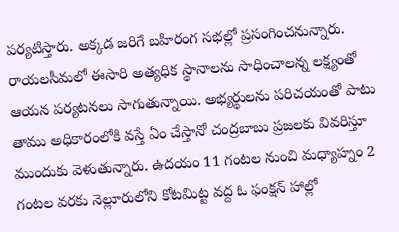పర్యటిస్తారు. అక్కడ జరిగే బహిరంగ సభల్లో ప్రసంగించనున్నారు. రాయలసీమలో ఈసారి అత్యధిక స్థానాలను సాధించాలన్న లక్ష్యంతో ఆయన పర్యటనలు సాగుతున్నాయి. అభ్యర్థులను పరిచయంతో పాటు తాము అధికారంలోకి వస్తే ఏం చేస్తానో చంద్రబాబు ప్రజలకు వివరిస్తూ ముందుకు వెళుతున్నారు. ఉదయం 11 గంటల నుంచి మధ్యాహ్నం 2 గంటల వరకు నెల్లూరులోని కోటమిట్ట వద్ద ఓ ఫంక్షన్ హాల్లో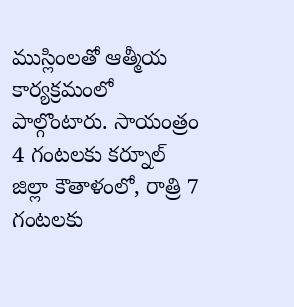ముస్లింలతో ఆత్మీయ కార్యక్రమంలో పాల్గొంటారు. సాయంత్రం 4 గంటలకు కర్నూల్ జిల్లా కౌతాళంలో, రాత్రి 7 గంటలకు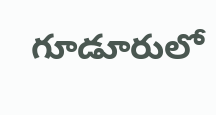గూడూరులో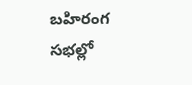బహిరంగ సభల్లో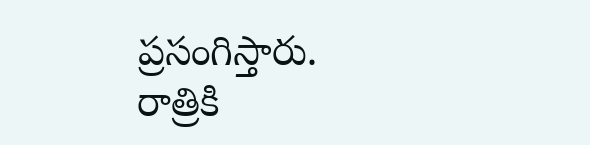ప్రసంగిస్తారు. రాత్రికి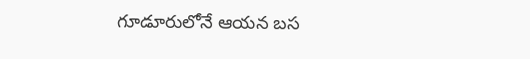గూడూరులోనే ఆయన బస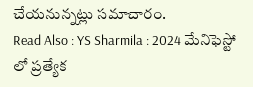చేయనున్నట్లు సమాచారం.
Read Also : YS Sharmila : 2024 మేనిఫెస్టో లో ప్రత్యేక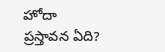హోదా ప్రస్తావన ఏది?